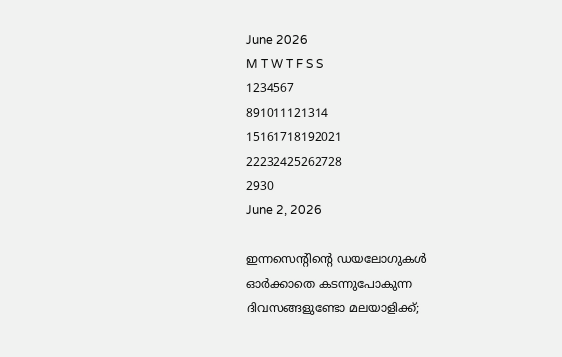June 2026
M T W T F S S
1234567
891011121314
15161718192021
22232425262728
2930
June 2, 2026

ഇന്നസെന്റിന്റെ ഡയലോഗുകള്‍ ഓര്‍ക്കാതെ കടന്നുപോകുന്ന ദിവസങ്ങളുണ്ടോ മലയാളിക്ക്;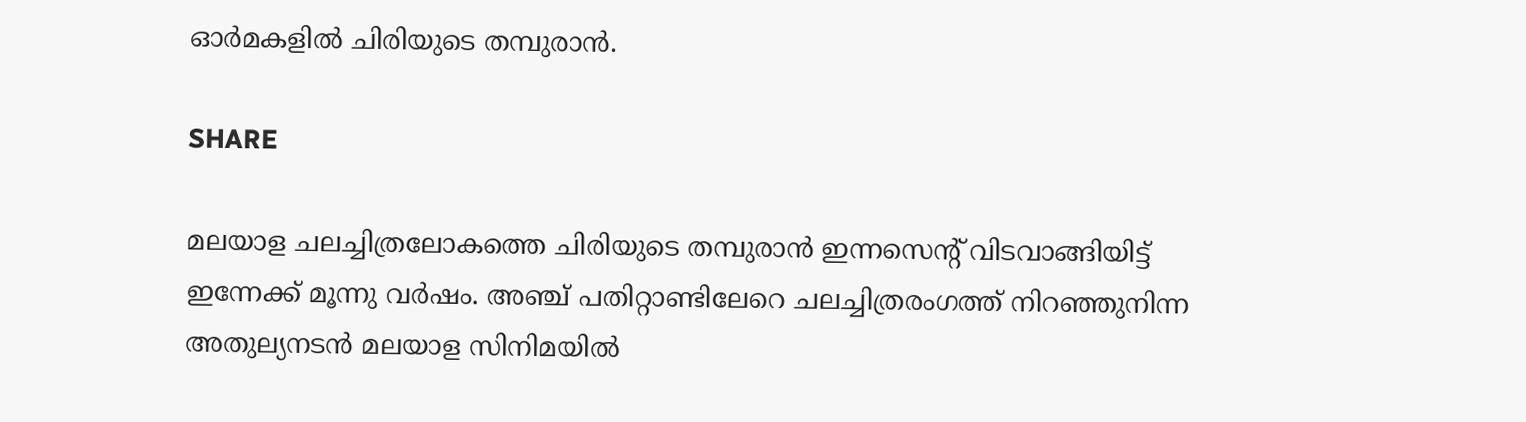ഓര്‍മകളില്‍ ചിരിയുടെ തമ്പുരാന്‍.

SHARE

മലയാള ചലച്ചിത്രലോകത്തെ ചിരിയുടെ തമ്പുരാന്‍ ഇന്നസെന്റ് വിടവാങ്ങിയിട്ട് ഇന്നേക്ക് മൂന്നു വര്‍ഷം. അഞ്ച് പതിറ്റാണ്ടിലേറെ ചലച്ചിത്രരംഗത്ത് നിറഞ്ഞുനിന്ന അതുല്യനടന്‍ മലയാള സിനിമയില്‍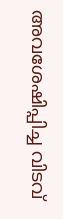അവശേഷിപ്പിച്ച വിടവ്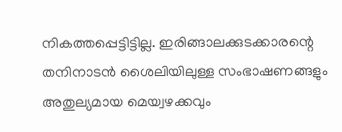നികത്തപ്പെട്ടിട്ടില്ല. ഇരിങ്ങാലക്കുടക്കാരന്റെ തനിനാടന്‍ ശൈലിയിലുള്ള സംഭാഷണങ്ങളും അതുല്യമായ മെയ്വഴക്കവും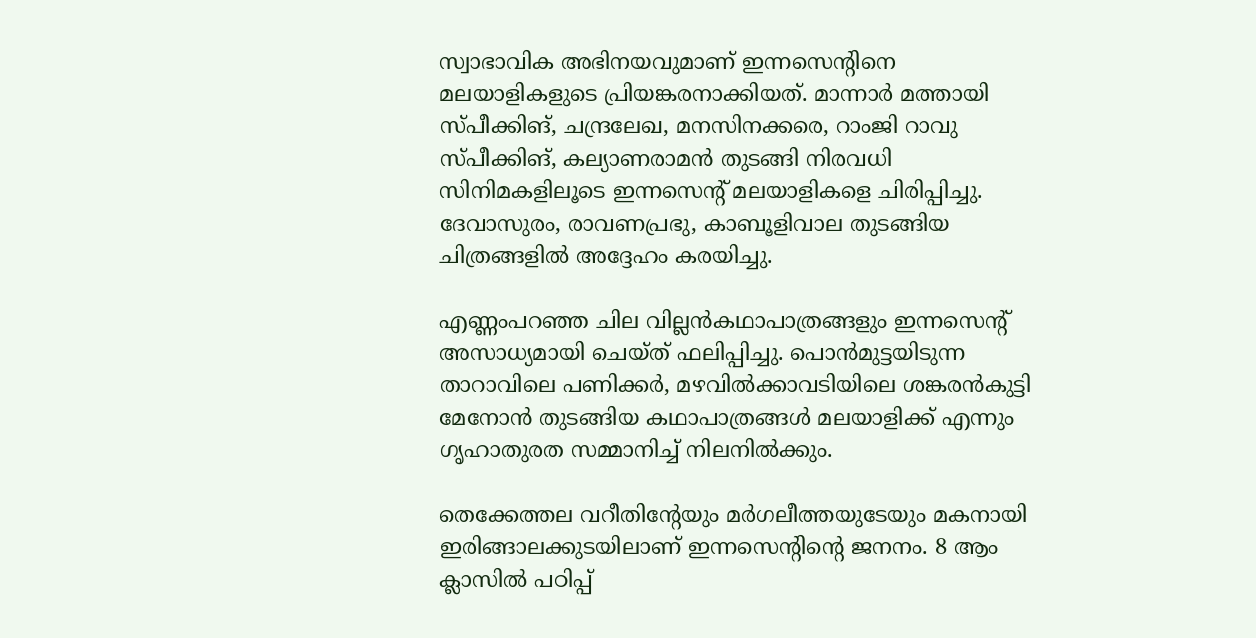സ്വാഭാവിക അഭിനയവുമാണ് ഇന്നസെന്റിനെ മലയാളികളുടെ പ്രിയങ്കരനാക്കിയത്. മാന്നാര്‍ മത്തായി സ്പീക്കിങ്, ചന്ദ്രലേഖ, മനസിനക്കരെ, റാംജി റാവു സ്പീക്കിങ്, കല്യാണരാമന്‍ തുടങ്ങി നിരവധി സിനിമകളിലൂടെ ഇന്നസെന്റ് മലയാളികളെ ചിരിപ്പിച്ചു. ദേവാസുരം, രാവണപ്രഭു, കാബൂളിവാല തുടങ്ങിയ ചിത്രങ്ങളില്‍ അദ്ദേഹം കരയിച്ചു.

എണ്ണംപറഞ്ഞ ചില വില്ലന്‍കഥാപാത്രങ്ങളും ഇന്നസെന്റ് അസാധ്യമായി ചെയ്ത് ഫലിപ്പിച്ചു. പൊന്‍മുട്ടയിടുന്ന താറാവിലെ പണിക്കര്‍, മഴവില്‍ക്കാവടിയിലെ ശങ്കരന്‍കുട്ടി മേനോന്‍ തുടങ്ങിയ കഥാപാത്രങ്ങള്‍ മലയാളിക്ക് എന്നും ഗൃഹാതുരത സമ്മാനിച്ച് നിലനില്‍ക്കും.

തെക്കേത്തല വറീതിന്റേയും മര്‍ഗലീത്തയുടേയും മകനായി ഇരിങ്ങാലക്കുടയിലാണ് ഇന്നസെന്റിന്റെ ജനനം. 8 ആം ക്ലാസില്‍ പഠിപ്പ്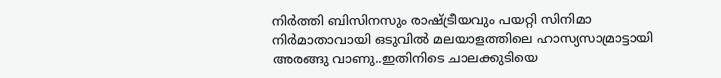നിര്‍ത്തി ബിസിനസും രാഷ്ട്രീയവും പയറ്റി സിനിമാ നിര്‍മാതാവായി ഒടുവില്‍ മലയാളത്തിലെ ഹാസ്യസാമ്രാട്ടായി അരങ്ങു വാണു..ഇതിനിടെ ചാലക്കുടിയെ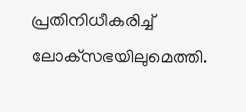പ്രതിനിധീകരിച്ച് ലോക്‌സഭയിലുമെത്തി.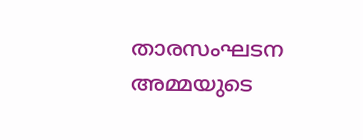താരസംഘടന അമ്മയുടെ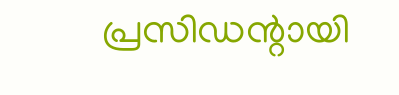പ്രസിഡന്റായി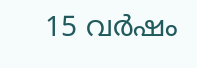15 വര്‍ഷം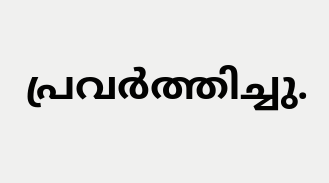പ്രവര്‍ത്തിച്ചു.